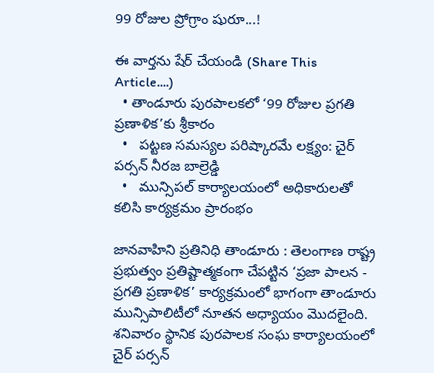99 రోజుల ప్రోగ్రాం షురూ...!

ఈ వార్తను షేర్ చేయండి (Share This Article....)
  • తాండూరు పురపాలకలో ‘99 రోజుల ప్రగతి ప్రణాళిక’కు శ్రీకారం
  •   పట్టణ సమస్యల పరిష్కారమే లక్ష్యం: చైర్ పర్సన్ నీరజ బాల్రెడ్డి
  •   మున్సిపల్ కార్యాలయంలో అధికారులతో కలిసి కార్యక్రమం ప్రారంభం

జానవాహిని ప్రతినిధి తాండూరు : తెలంగాణ రాష్ట్ర ప్రభుత్వం ప్రతిష్టాత్మకంగా చేపట్టిన ‘ప్రజా పాలన - ప్రగతి ప్రణాళిక’ కార్యక్రమంలో భాగంగా తాండూరు మున్సిపాలిటీలో నూతన అధ్యాయం మొదలైంది. శనివారం స్థానిక పురపాలక సంఘ కార్యాలయంలో చైర్ పర్సన్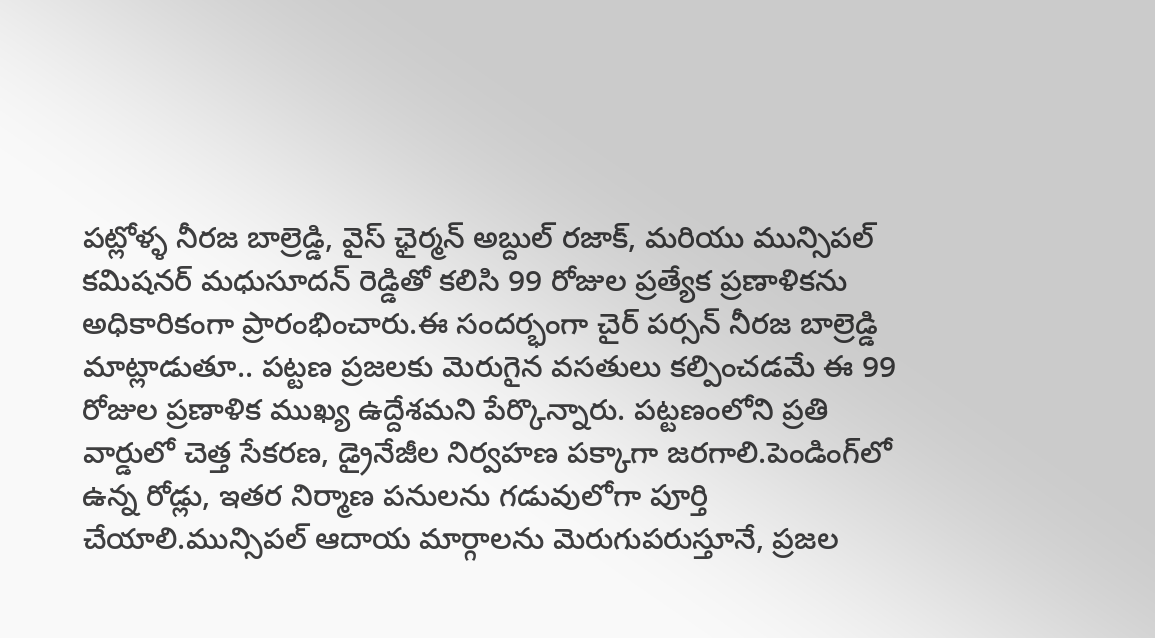పట్లోళ్ళ నీరజ బాల్రెడ్డి, వైస్ ఛైర్మన్ అబ్దుల్ రజాక్, మరియు మున్సిపల్ కమిషనర్ మధుసూదన్ రెడ్డితో కలిసి 99 రోజుల ప్రత్యేక ప్రణాళికను అధికారికంగా ప్రారంభించారు.ఈ సందర్భంగా చైర్ పర్సన్ నీరజ బాల్రెడ్డి మాట్లాడుతూ.. పట్టణ ప్రజలకు మెరుగైన వసతులు కల్పించడమే ఈ 99 రోజుల ప్రణాళిక ముఖ్య ఉద్దేశమని పేర్కొన్నారు. పట్టణంలోని ప్రతి వార్డులో చెత్త సేకరణ, డ్రైనేజీల నిర్వహణ పక్కాగా జరగాలి.పెండింగ్‌లో ఉన్న రోడ్లు, ఇతర నిర్మాణ పనులను గడువులోగా పూర్తి చేయాలి.మున్సిపల్ ఆదాయ మార్గాలను మెరుగుపరుస్తూనే, ప్రజల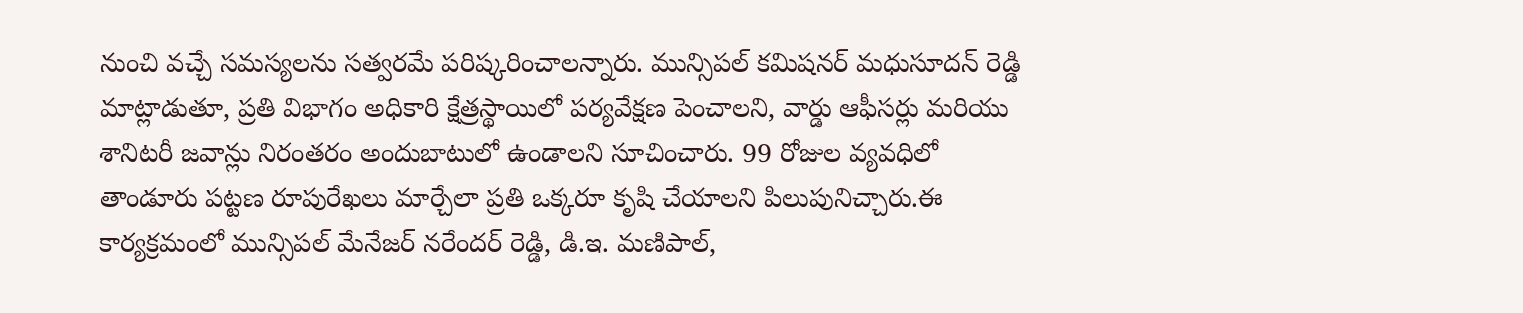నుంచి వచ్చే సమస్యలను సత్వరమే పరిష్కరించాలన్నారు. మున్సిపల్ కమిషనర్ మధుసూదన్ రెడ్డి మాట్లాడుతూ, ప్రతి విభాగం అధికారి క్షేత్రస్థాయిలో పర్యవేక్షణ పెంచాలని, వార్డు ఆఫీసర్లు మరియు శానిటరీ జవాన్లు నిరంతరం అందుబాటులో ఉండాలని సూచించారు. 99 రోజుల వ్యవధిలో తాండూరు పట్టణ రూపురేఖలు మార్చేలా ప్రతి ఒక్కరూ కృషి చేయాలని పిలుపునిచ్చారు.ఈ కార్యక్రమంలో మున్సిపల్ మేనేజర్ నరేందర్ రెడ్డి, డి.ఇ. మణిపాల్,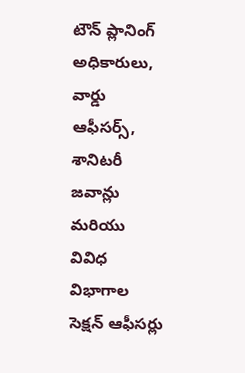టౌన్ ప్లానింగ్ అధికారులు, వార్డు ఆఫీసర్స్, శానిటరీ జవాన్లు మరియు వివిధ విభాగాల సెక్షన్ ఆఫీసర్లు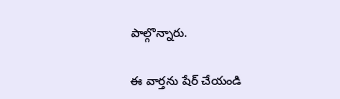పాల్గొన్నారు.

ఈ వార్తను షేర్ చేయండి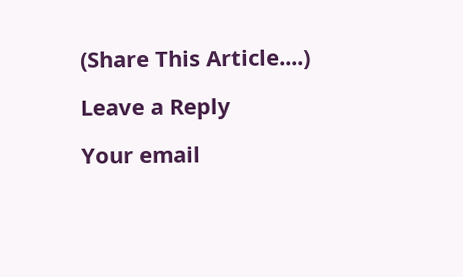(Share This Article....)

Leave a Reply

Your email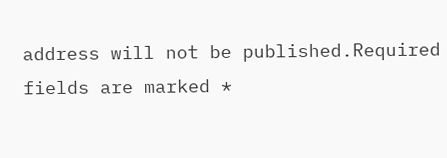address will not be published.Required fields are marked *